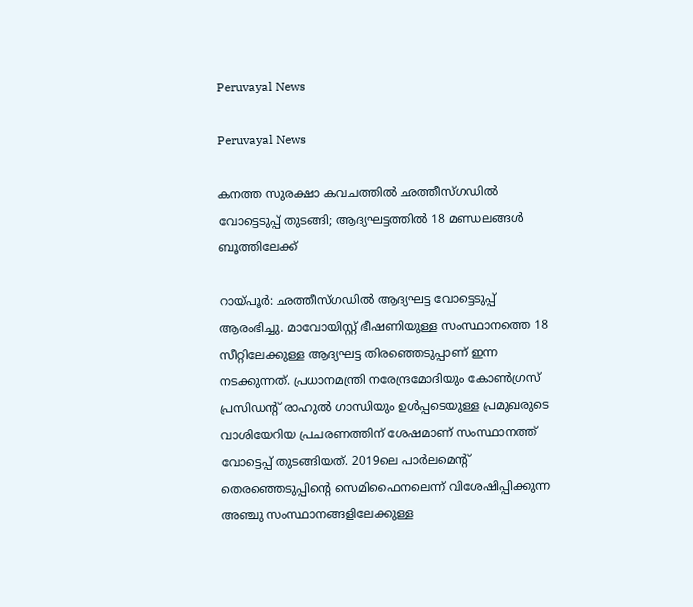Peruvayal News

Peruvayal News

കനത്ത സുരക്ഷാ കവചത്തില്‍ ഛത്തീസ്ഗഡില്‍ വോട്ടെടുപ്പ് തുടങ്ങി; ആദ്യഘട്ടത്തില്‍ 18 മണ്ഡലങ്ങള്‍ ബൂത്തിലേക്ക്

റായ്പൂര്‍: ഛത്തീസ്ഗഡില്‍ ആദ്യഘട്ട വോട്ടെടുപ്പ് ആരംഭിച്ചു. മാവോയിസ്റ്റ് ഭീഷണിയുള്ള സംസ്ഥാനത്തെ 18 സീറ്റിലേക്കുള്ള ആദ്യഘട്ട തിരഞ്ഞെടുപ്പാണ് ഇന്ന നടക്കുന്നത്. പ്രധാനമന്ത്രി നരേന്ദ്രമോദിയും കോണ്‍ഗ്രസ് പ്രസിഡന്റ് രാഹുല്‍ ഗാന്ധിയും ഉള്‍പ്പടെയുള്ള പ്രമുഖരുടെ വാശിയേറിയ പ്രചരണത്തിന് ശേഷമാണ് സംസ്ഥാനത്ത് വോട്ടെപ്പ് തുടങ്ങിയത്. 2019ലെ പാര്‍ലമെന്റ് തെരഞ്ഞെടുപ്പിന്റെ സെമിഫൈനലെന്ന് വിശേഷിപ്പിക്കുന്ന അഞ്ചു സംസ്ഥാനങ്ങളിലേക്കുള്ള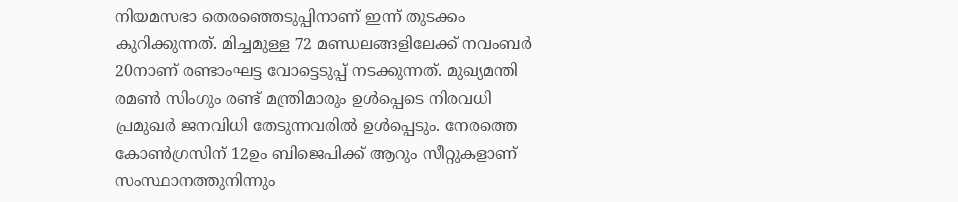നിയമസഭാ തെരഞ്ഞെടുപ്പിനാണ് ഇന്ന് തുടക്കം കുറിക്കുന്നത്. മിച്ചമുള്ള 72 മണ്ഡലങ്ങളിലേക്ക് നവംബര്‍ 20നാണ് രണ്ടാംഘട്ട വോട്ടെടുപ്പ് നടക്കുന്നത്. മുഖ്യമന്തി രമണ്‍ സിംഗും രണ്ട് മന്ത്രിമാരും ഉള്‍പ്പെടെ നിരവധി പ്രമുഖര്‍ ജനവിധി തേടുന്നവരില്‍ ഉള്‍പ്പെടും. നേരത്തെ കോണ്‍ഗ്രസിന് 12ഉം ബിജെപിക്ക് ആറും സീറ്റുകളാണ് സംസ്ഥാനത്തുനിന്നും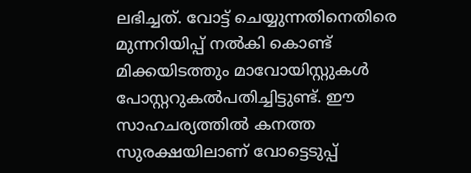ലഭിച്ചത്. വോട്ട് ചെയ്യുന്നതിനെതിരെ മുന്നറിയിപ്പ് നല്‍കി കൊണ്ട് മിക്കയിടത്തും മാവോയിസ്റ്റുകള്‍ പോസ്റ്ററുകല്‍പതിച്ചിട്ടുണ്ട്. ഈ സാഹചര്യത്തില്‍ കനത്ത സുരക്ഷയിലാണ് വോട്ടെടുപ്പ്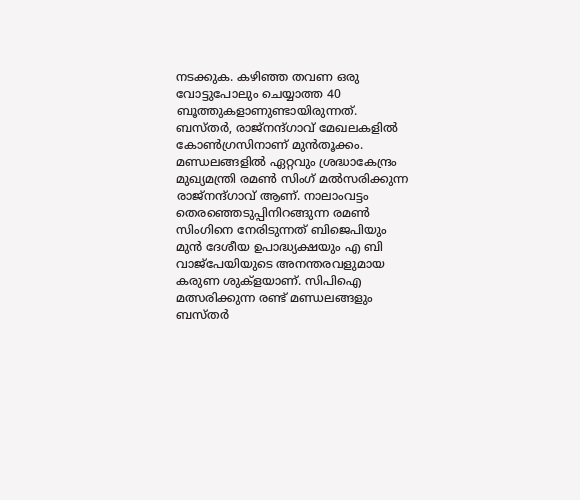നടക്കുക. കഴിഞ്ഞ തവണ ഒരു വോട്ടുപോലും ചെയ്യാത്ത 40 ബൂത്തുകളാണുണ്ടായിരുന്നത്. ബസ്തര്‍, രാജ്നന്ദ്ഗാവ് മേഖലകളില്‍ കോണ്‍ഗ്രസിനാണ് മുന്‍തൂക്കം. മണ്ഡലങ്ങളില്‍ ഏറ്റവും ശ്രദ്ധാകേന്ദ്രം മുഖ്യമന്ത്രി രമണ്‍ സിംഗ് മല്‍സരിക്കുന്ന രാജ്നന്ദ്ഗാവ് ആണ്. നാലാംവട്ടം തെരഞ്ഞെടുപ്പിനിറങ്ങുന്ന രമണ്‍ സിംഗിനെ നേരിടുന്നത് ബിജെപിയും മുന്‍ ദേശീയ ഉപാദ്ധ്യക്ഷയും എ ബി വാജ്പേയിയുടെ അനന്തരവളുമായ കരുണ ശുക്ളയാണ്. സിപിഐ മത്സരിക്കുന്ന രണ്ട് മണ്ഡലങ്ങളും ബസ്തര്‍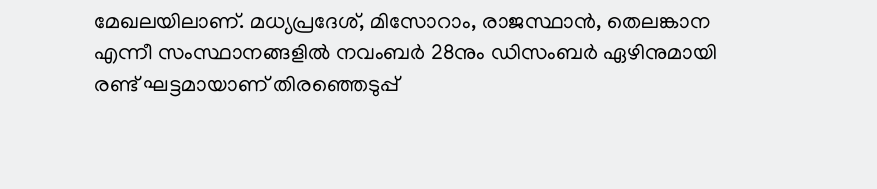മേഖലയിലാണ്. മധ്യപ്രദേശ്, മിസോറാം, രാജസ്ഥാന്‍, തെലങ്കാന എന്നീ സംസ്ഥാനങ്ങളില്‍ നവംബര്‍ 28നും ഡിസംബര്‍ ഏഴിനുമായി രണ്ട് ഘട്ടമായാണ് തിരഞ്ഞെടുപ്പ്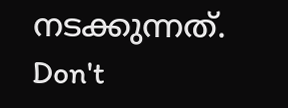നടക്കുന്നത്.
Don't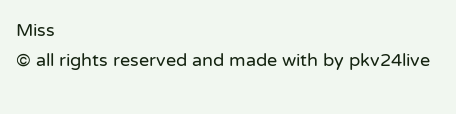Miss
© all rights reserved and made with by pkv24live